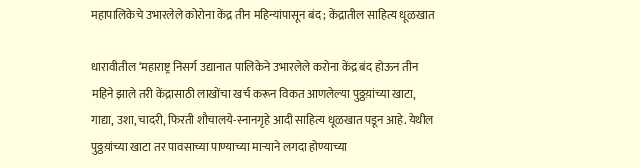महापालिकेचे उभारलेले कोरोना केंद्र तीन महिन्यांपासून बंद ; केंद्रातील साहित्य धूळखात

धारावीतील ‘महाराष्ट्र निसर्ग उद्यानात पालिकेने उभारलेले करोना केंद्र बंद होऊन तीन महिने झाले तरी केंद्रासाठी लाखोंचा खर्च करून विकत आणलेल्या पुठ्ठय़ांच्या खाटा, गाद्या, उशा, चादरी, फिरती शौचालये-स्नानगृहे आदी साहित्य धूळखात पडून आहे. येथील पुठ्ठय़ांच्या खाटा तर पावसाच्या पाण्याच्या माऱ्याने लगदा होण्याच्या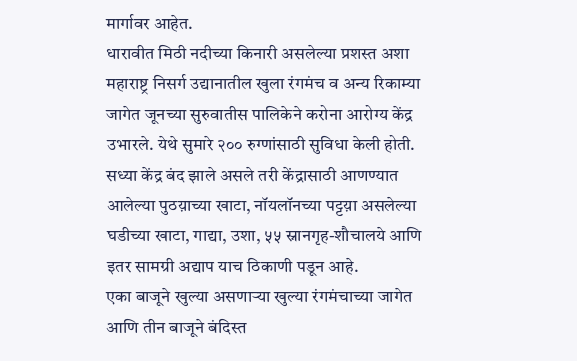मार्गावर आहेत.
धारावीत मिठी नदीच्या किनारी असलेल्या प्रशस्त अशा महाराष्ट्र निसर्ग उद्यानातील खुला रंगमंच व अन्य रिकाम्या जागेत जूनच्या सुरुवातीस पालिकेने करोना आरोग्य केंद्र उभारले. येथे सुमारे २०० रुग्णांसाठी सुविधा केली होती. सध्या केंद्र बंद झाले असले तरी केंद्रासाठी आणण्यात आलेल्या पुठय़ाच्या खाटा, नॉयलॉनच्या पट्टय़ा असलेल्या घडीच्या खाटा, गाद्या, उशा, ५५ स्नानगृह-शौचालये आणि इतर सामग्री अद्याप याच ठिकाणी पडून आहे.
एका बाजूने खुल्या असणाऱ्या खुल्या रंगमंचाच्या जागेत आणि तीन बाजूने बंदिस्त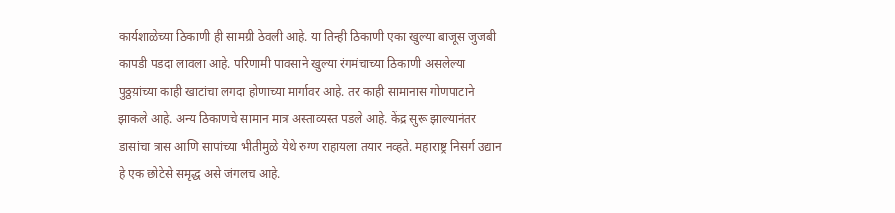कार्यशाळेच्या ठिकाणी ही सामग्री ठेवली आहे. या तिन्ही ठिकाणी एका खुल्या बाजूस जुजबी कापडी पडदा लावला आहे. परिणामी पावसाने खुल्या रंगमंचाच्या ठिकाणी असलेल्या पुठ्ठय़ांच्या काही खाटांचा लगदा होणाच्या मार्गावर आहे. तर काही सामानास गोणपाटाने झाकले आहे. अन्य ठिकाणचे सामान मात्र अस्ताव्यस्त पडले आहे. केंद्र सुरू झाल्यानंतर डासांचा त्रास आणि सापांच्या भीतीमुळे येथे रुग्ण राहायला तयार नव्हते. महाराष्ट्र निसर्ग उद्यान हे एक छोटेसे समृद्ध असे जंगलच आहे.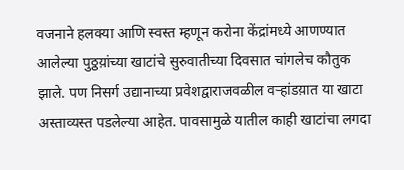वजनाने हलक्या आणि स्वस्त म्हणून करोना केंद्रांमध्ये आणण्यात आलेल्या पुठ्ठय़ांच्या खाटांचे सुरुवातीच्या दिवसात चांगलेच कौतुक झाले. पण निसर्ग उद्यानाच्या प्रवेशद्वाराजवळील वऱ्हांडय़ात या खाटा अस्ताव्यस्त पडलेल्या आहेत. पावसामुळे यातील काही खाटांचा लगदा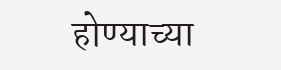होण्याच्या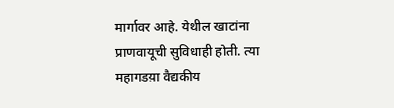मार्गावर आहे. येथील खाटांना प्राणवायूची सुविधाही होती. त्या महागडय़ा वैद्यकीय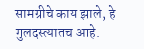सामग्रीचे काय झाले, हे गुलदस्त्यातच आहे.